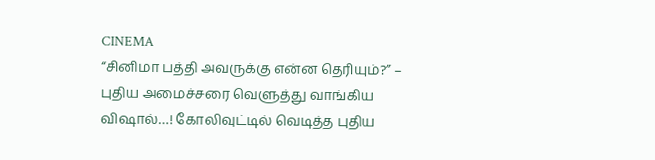CINEMA
“சினிமா பத்தி அவருக்கு என்ன தெரியும்?” – புதிய அமைச்சரை வெளுத்து வாங்கிய விஷால்…! கோலிவுட்டில் வெடித்த புதிய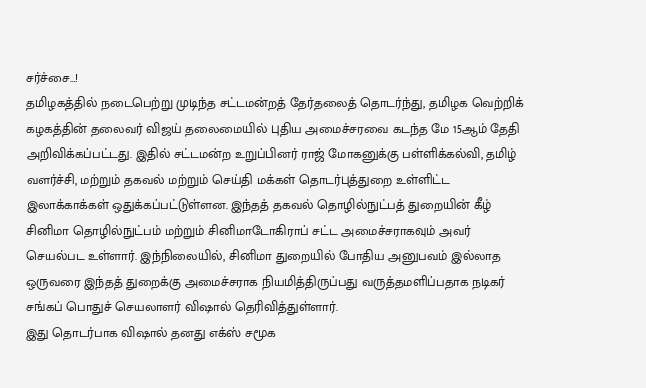சர்ச்சை…!
தமிழகத்தில் நடைபெற்று முடிந்த சட்டமன்றத் தேர்தலைத் தொடர்ந்து, தமிழக வெற்றிக் கழகத்தின் தலைவர் விஜய் தலைமையில் புதிய அமைச்சரவை கடந்த மே 15ஆம் தேதி அறிவிக்கப்பட்டது. இதில் சட்டமன்ற உறுப்பினர் ராஜ் மோகனுக்கு பள்ளிக்கல்வி, தமிழ் வளர்ச்சி, மற்றும் தகவல் மற்றும் செய்தி மக்கள் தொடர்புத்துறை உள்ளிட்ட இலாக்காக்கள் ஒதுக்கப்பட்டுள்ளன. இந்தத் தகவல் தொழில்நுட்பத் துறையின் கீழ் சினிமா தொழில்நுட்பம் மற்றும் சினிமாடோகிராப் சட்ட அமைச்சராகவும் அவர் செயல்பட உள்ளார். இந்நிலையில், சினிமா துறையில் போதிய அனுபவம் இல்லாத ஒருவரை இந்தத் துறைக்கு அமைச்சராக நியமித்திருப்பது வருத்தமளிப்பதாக நடிகர் சங்கப் பொதுச் செயலாளர் விஷால் தெரிவித்துள்ளார்.
இது தொடர்பாக விஷால் தனது எக்ஸ் சமூக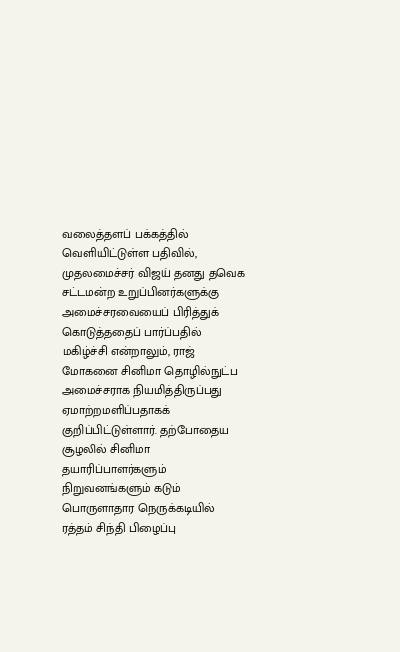வலைத்தளப் பக்கத்தில் வெளியிட்டுள்ள பதிவில், முதலமைச்சர் விஜய் தனது தவெக சட்டமன்ற உறுப்பினர்களுக்கு அமைச்சரவையைப் பிரித்துக் கொடுத்ததைப் பார்ப்பதில் மகிழ்ச்சி என்றாலும், ராஜ் மோகனை சினிமா தொழில்நுட்ப அமைச்சராக நியமித்திருப்பது ஏமாற்றமளிப்பதாகக் குறிப்பிட்டுள்ளார். தற்போதைய சூழலில் சினிமா தயாரிப்பாளர்களும் நிறுவனங்களும் கடும் பொருளாதார நெருக்கடியில் ரத்தம் சிந்தி பிழைப்பு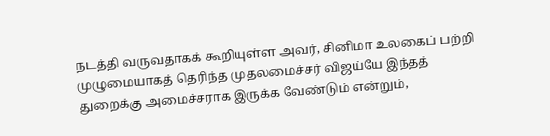நடத்தி வருவதாகக் கூறியுள்ள அவர், சினிமா உலகைப் பற்றி முழுமையாகத் தெரிந்த முதலமைச்சர் விஜய்யே இந்தத் துறைக்கு அமைச்சராக இருக்க வேண்டும் என்றும்,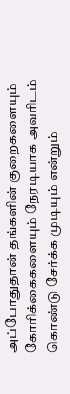அப்போதுதான் தங்களின் குறைகளையும் கோரிக்கைகளையும் நேரடியாக அவரிடம் கொண்டு சேர்க்க முடியும் என்றும்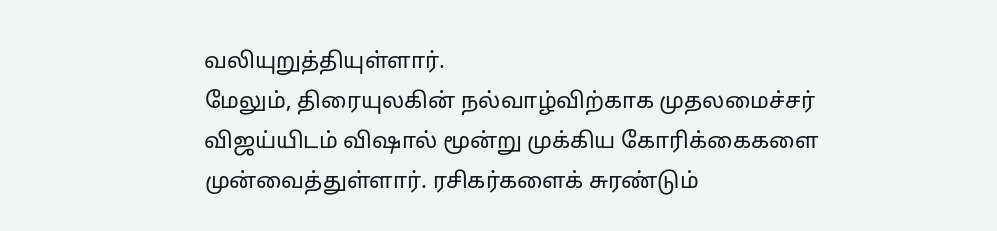வலியுறுத்தியுள்ளார்.
மேலும், திரையுலகின் நல்வாழ்விற்காக முதலமைச்சர் விஜய்யிடம் விஷால் மூன்று முக்கிய கோரிக்கைகளை முன்வைத்துள்ளார். ரசிகர்களைக் சுரண்டும்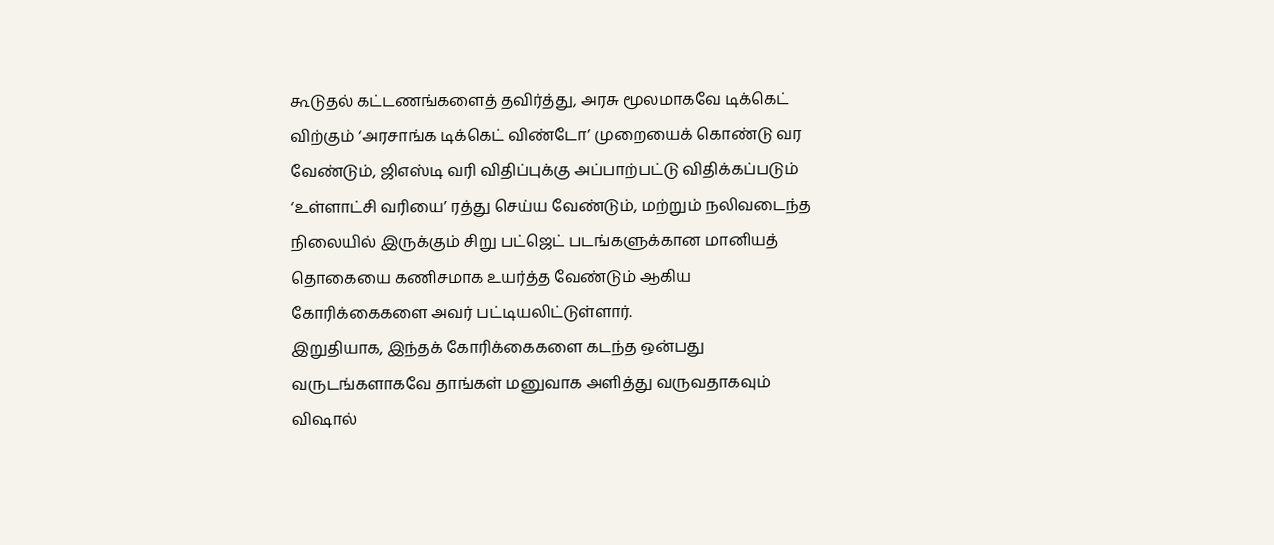கூடுதல் கட்டணங்களைத் தவிர்த்து, அரசு மூலமாகவே டிக்கெட் விற்கும் ‘அரசாங்க டிக்கெட் விண்டோ’ முறையைக் கொண்டு வர வேண்டும், ஜிஎஸ்டி வரி விதிப்புக்கு அப்பாற்பட்டு விதிக்கப்படும் ‘உள்ளாட்சி வரியை’ ரத்து செய்ய வேண்டும், மற்றும் நலிவடைந்த நிலையில் இருக்கும் சிறு பட்ஜெட் படங்களுக்கான மானியத் தொகையை கணிசமாக உயர்த்த வேண்டும் ஆகிய கோரிக்கைகளை அவர் பட்டியலிட்டுள்ளார்.
இறுதியாக, இந்தக் கோரிக்கைகளை கடந்த ஒன்பது வருடங்களாகவே தாங்கள் மனுவாக அளித்து வருவதாகவும் விஷால்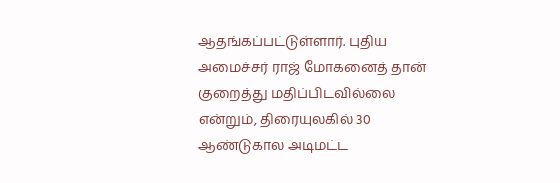ஆதங்கப்பட்டுள்ளார். புதிய அமைச்சர் ராஜ் மோகனைத் தான் குறைத்து மதிப்பிடவில்லை என்றும், திரையுலகில் 30 ஆண்டுகால அடிமட்ட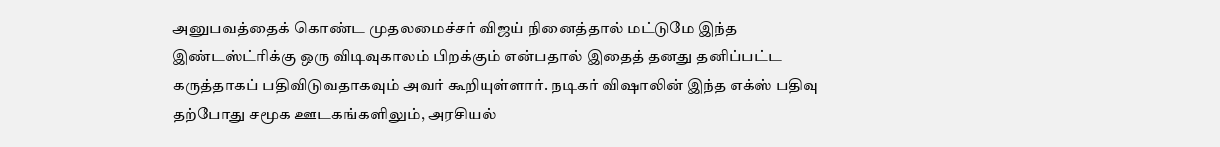அனுபவத்தைக் கொண்ட முதலமைச்சர் விஜய் நினைத்தால் மட்டுமே இந்த இண்டஸ்ட்ரிக்கு ஒரு விடிவுகாலம் பிறக்கும் என்பதால் இதைத் தனது தனிப்பட்ட கருத்தாகப் பதிவிடுவதாகவும் அவர் கூறியுள்ளார். நடிகர் விஷாலின் இந்த எக்ஸ் பதிவு தற்போது சமூக ஊடகங்களிலும், அரசியல்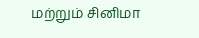மற்றும் சினிமா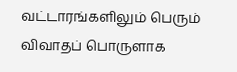வட்டாரங்களிலும் பெரும் விவாதப் பொருளாக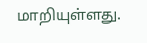மாறியுள்ளது.